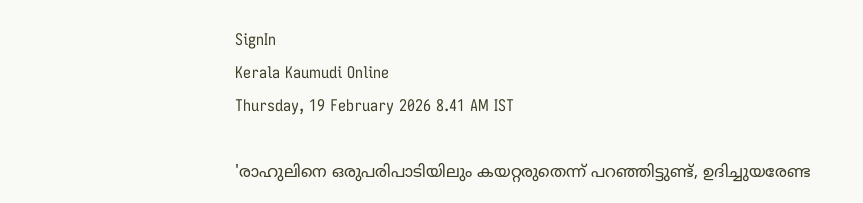SignIn
Kerala Kaumudi Online
Thursday, 19 February 2026 8.41 AM IST

'രാഹുലിനെ ഒരുപരിപാടിയിലും കയറ്റരുതെന്ന് പറഞ്ഞിട്ടുണ്ട്, ഉദിച്ചുയരേണ്ട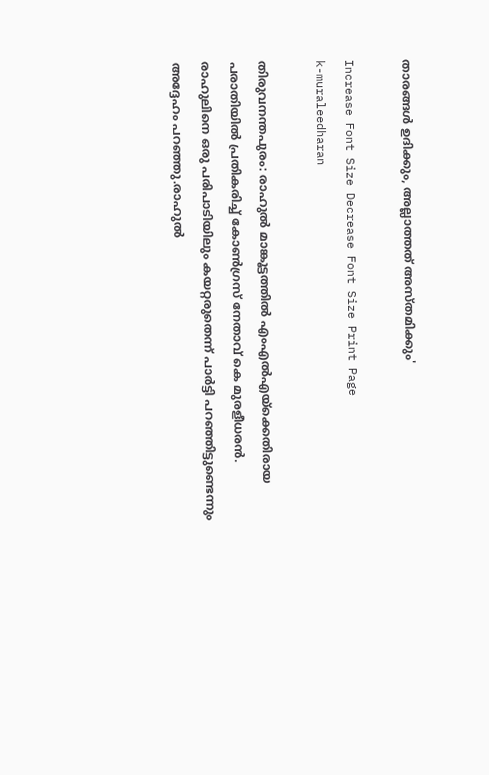താരങ്ങൾ ഉദിക്കും, അല്ലാത്തത് അസ്തമിക്കും'

Increase Font Size Decrease Font Size Print Page
k-muraleedharan

തിരുവനന്തപുരം: രാഹുൽ മാങ്കൂട്ടത്തിൽ എംഎൽഎയ്ക്കെതിരായ പരാതിയിൽ പ്രതികരിച്ച് കോൺഗ്രസ് നേതാവ് കെ മുരളീധരൻ. രാഹുലിനെ ഒരു പരിപാടിയിലും കയറ്റരുതെന്ന് പാർട്ടി പറഞ്ഞിട്ടുണ്ടെന്നും അദ്ദേഹം പറഞ്ഞു.രാഹുൽ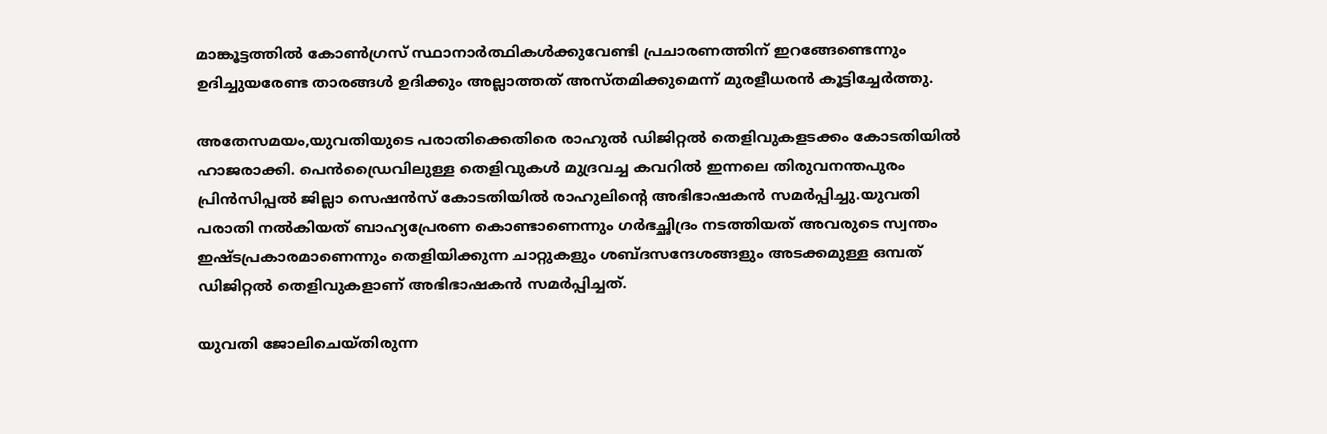മാങ്കൂട്ടത്തിൽ കോൺഗ്രസ് സ്ഥാനാർത്ഥികൾക്കുവേണ്ടി പ്രചാരണത്തിന് ഇറങ്ങേണ്ടെന്നും ഉദിച്ചുയരേണ്ട താരങ്ങൾ ഉദിക്കും അല്ലാത്തത് അസ്‌തമിക്കുമെന്ന് മുരളീധരൻ കൂട്ടിച്ചേർത്തു.

അതേസമയം,യുവതിയുടെ പരാതിക്കെതിരെ രാഹുൽ ഡിജിറ്റൽ തെളിവുകളടക്കം കോടതിയിൽ ഹാജരാക്കി. പെൻഡ്രൈവിലുള്ള തെളിവുകൾ മുദ്രവച്ച കവറിൽ ഇന്നലെ തിരുവനന്തപുരം പ്രിൻസിപ്പൽ ജില്ലാ സെഷൻസ് കോടതിയിൽ രാഹുലിന്റെ അഭിഭാഷകൻ സമർപ്പിച്ചു.യുവതി പരാതി നൽകിയത് ബാഹ്യപ്രേരണ കൊണ്ടാണെന്നും ഗർഭച്ഛിദ്രം നടത്തിയത് അവരുടെ സ്വന്തം ഇഷ്ടപ്രകാരമാണെന്നും തെളിയിക്കുന്ന ചാറ്റുകളും ശബ്ദസന്ദേശങ്ങളും അടക്കമുള്ള ഒമ്പത് ഡിജിറ്റൽ തെളിവുകളാണ് അഭിഭാഷകൻ സമർപ്പിച്ചത്.

യുവതി ജോലിചെയ്തിരുന്ന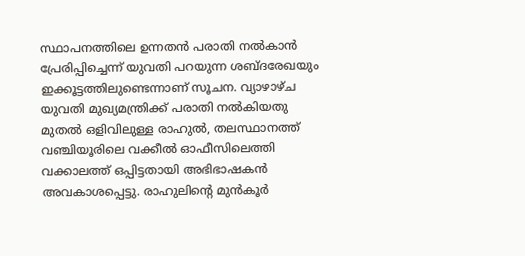സ്ഥാപനത്തിലെ ഉന്നതൻ പരാതി നൽകാൻ പ്രേരിപ്പിച്ചെന്ന് യുവതി പറയുന്ന ശബ്ദരേഖയും ഇക്കൂട്ടത്തിലുണ്ടെന്നാണ് സൂചന. വ്യാഴാഴ്ച യുവതി മുഖ്യമന്ത്രിക്ക് പരാതി നൽകിയതു മുതൽ ഒളിവിലുള്ള രാഹുൽ, തലസ്ഥാനത്ത് വഞ്ചിയൂരിലെ വക്കീൽ ഓഫീസിലെത്തി വക്കാലത്ത് ഒപ്പിട്ടതായി അഭിഭാഷകൻ അവകാശപ്പെട്ടു. രാഹുലിന്റെ മുൻകൂർ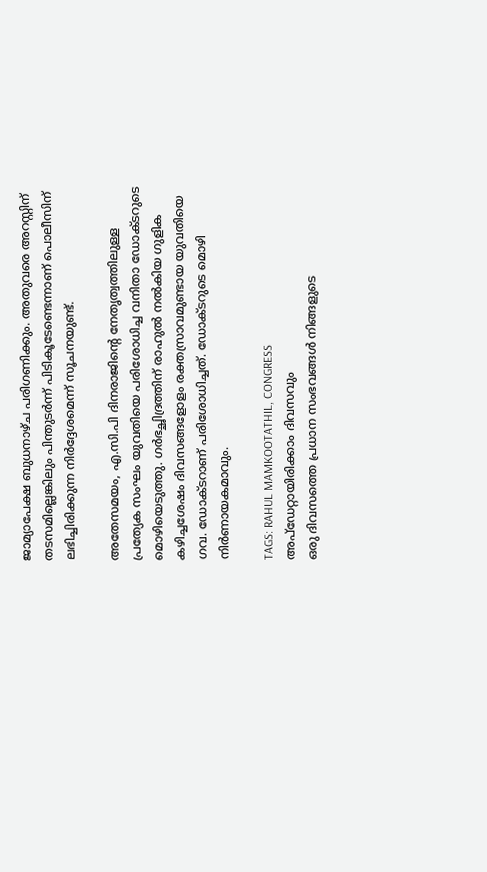ജാമ്യാപേക്ഷ ബുധനാഴ്ച പരിഗണിക്കും. അതുവരെ അറസ്റ്റിന് തടസമില്ലെങ്കിലും പിന്തുടർന്ന് പിടികൂടേണ്ടെന്നാണ് പൊലീസിന് ലഭിച്ചിരിക്കുന്ന നിർദ്ദേശമെന്ന് സൂചനയുണ്ട്.

അതേസമയം, എ.സി.പി ദിനരാജിന്റെ നേതൃത്വത്തിലുള്ള പ്രത്യേക സംഘം യുവതിയെ പരിശോധിച്ച വനിതാ ഡോക്ടറുടെ മൊഴിയെടുത്തു. ഗർഭച്ഛിദ്രത്തിന് രാഹുൽ നൽകിയ ഗുളിക കഴിച്ചശേഷം ദിവസങ്ങളോളം രക്തസ്രാവമുണ്ടായ യുവതിയെ ഗവ. ഡോക്ടറാണ് പരിശോധിച്ചത്. ഡോക്ടറുടെ മൊഴി നിർണായകമാവും.

TAGS: RAHUL MAMKOOTATHIL, CONGRESS
അപ്ഡേറ്റായിരിക്കാം ദിവസവും
ഒരു ദിവസത്തെ പ്രധാന സംഭവങ്ങൾ നിങ്ങളുടെ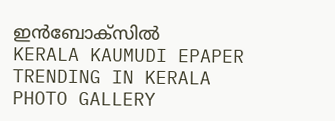ഇൻബോക്സിൽ
KERALA KAUMUDI EPAPER
TRENDING IN KERALA
PHOTO GALLERY